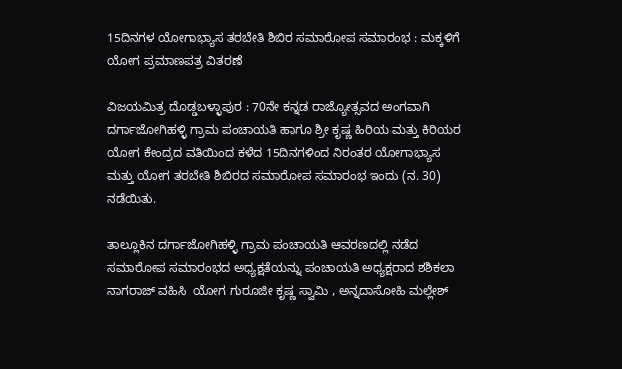15ದಿನಗಳ ಯೋಗಾಭ್ಯಾಸ ತರಬೇತಿ ಶಿಬಿರ ಸಮಾರೋಪ ಸಮಾರಂಭ : ಮಕ್ಕಳಿಗೆ ಯೋಗ ಪ್ರಮಾಣಪತ್ರ ವಿತರಣೆ

ವಿಜಯಮಿತ್ರ ದೊಡ್ಡಬಳ್ಳಾಪುರ : 70ನೇ ಕನ್ನಡ ರಾಜ್ಯೋತ್ಸವದ ಅಂಗವಾಗಿ ದರ್ಗಾಜೋಗಿಹಳ್ಳಿ ಗ್ರಾಮ ಪಂಚಾಯತಿ ಹಾಗೂ ಶ್ರೀ ಕೃಷ್ಣ ಹಿರಿಯ ಮತ್ತು ಕಿರಿಯರ ಯೋಗ ಕೇಂದ್ರದ ವತಿಯಿಂದ ಕಳೆದ 15ದಿನಗಳಿಂದ ನಿರಂತರ ಯೋಗಾಭ್ಯಾಸ ಮತ್ತು ಯೋಗ ತರಬೇತಿ ಶಿಬಿರದ ಸಮಾರೋಪ ಸಮಾರಂಭ ಇಂದು (ನ. 30) ನಡೆಯಿತು.

ತಾಲ್ಲೂಕಿನ ದರ್ಗಾಜೋಗಿಹಳ್ಳಿ ಗ್ರಾಮ ಪಂಚಾಯತಿ ಆವರಣದಲ್ಲಿ ನಡೆದ ಸಮಾರೋಪ ಸಮಾರಂಭದ ಅಧ್ಯಕ್ಷತೆಯನ್ನು ಪಂಚಾಯತಿ ಅಧ್ಯಕ್ಷರಾದ ಶಶಿಕಲಾ ನಾಗರಾಜ್ ವಹಿಸಿ  ಯೋಗ ಗುರೂಜೀ ಕೃಷ್ಣ ಸ್ವಾಮಿ , ಅನ್ನದಾಸೋಹಿ ಮಲ್ಲೇಶ್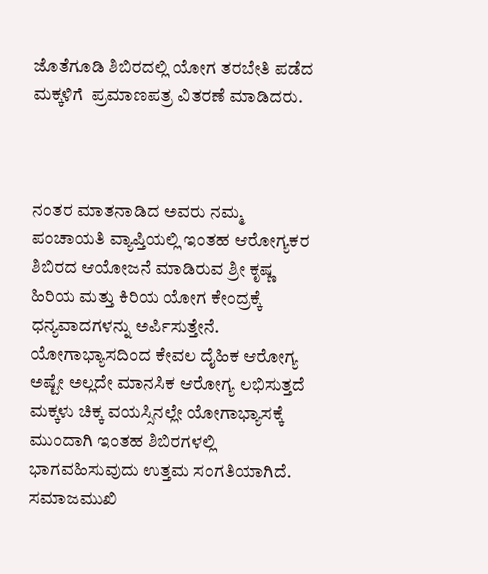ಜೊತೆಗೂಡಿ ಶಿಬಿರದಲ್ಲಿ ಯೋಗ ತರಬೇತಿ ಪಡೆದ ಮಕ್ಕಳಿಗೆ  ಪ್ರಮಾಣಪತ್ರ ವಿತರಣೆ ಮಾಡಿದರು.



ನಂತರ ಮಾತನಾಡಿದ ಅವರು ನಮ್ಮ ಪಂಚಾಯತಿ ವ್ಯಾಪ್ತಿಯಲ್ಲಿ ಇಂತಹ ಆರೋಗ್ಯಕರ ಶಿಬಿರದ ಆಯೋಜನೆ ಮಾಡಿರುವ ಶ್ರೀ ಕೃಷ್ಣ ಹಿರಿಯ ಮತ್ತು ಕಿರಿಯ ಯೋಗ ಕೇಂದ್ರಕ್ಕೆ ಧನ್ಯವಾದಗಳನ್ನು ಅರ್ಪಿಸುತ್ತೇನೆ. ಯೋಗಾಭ್ಯಾಸದಿಂದ ಕೇವಲ ದೈಹಿಕ ಆರೋಗ್ಯ  ಅಷ್ಟೇ ಅಲ್ಲದೇ ಮಾನಸಿಕ ಆರೋಗ್ಯ ಲಭಿಸುತ್ತದೆ ಮಕ್ಕಳು ಚಿಕ್ಕ ವಯಸ್ಸಿನಲ್ಲೇ ಯೋಗಾಭ್ಯಾಸಕ್ಕೆ ಮುಂದಾಗಿ ಇಂತಹ ಶಿಬಿರಗಳಲ್ಲಿ ಭಾಗವಹಿಸುವುದು ಉತ್ತಮ ಸಂಗತಿಯಾಗಿದೆ. ಸಮಾಜಮುಖಿ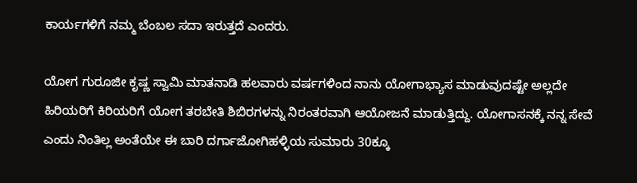ಕಾರ್ಯಗಳಿಗೆ ನಮ್ಮ ಬೆಂಬಲ ಸದಾ ಇರುತ್ತದೆ ಎಂದರು.

ಯೋಗ ಗುರೂಜೀ ಕೃಷ್ಣ ಸ್ವಾಮಿ ಮಾತನಾಡಿ ಹಲವಾರು ವರ್ಷಗಳಿಂದ ನಾನು ಯೋಗಾಭ್ಯಾಸ ಮಾಡುವುದಷ್ಟೇ ಅಲ್ಲದೇ ಹಿರಿಯರಿಗೆ ಕಿರಿಯರಿಗೆ ಯೋಗ ತರಬೇತಿ ಶಿಬಿರಗಳನ್ನು ನಿರಂತರವಾಗಿ ಆಯೋಜನೆ ಮಾಡುತ್ತಿದ್ದು. ಯೋಗಾಸನಕ್ಕೆ ನನ್ನ ಸೇವೆ ಎಂದು ನಿಂತಿಲ್ಲ ಅಂತೆಯೇ ಈ ಬಾರಿ ದರ್ಗಾಜೋಗಿಹಳ್ಳಿಯ ಸುಮಾರು 30ಕ್ಕೂ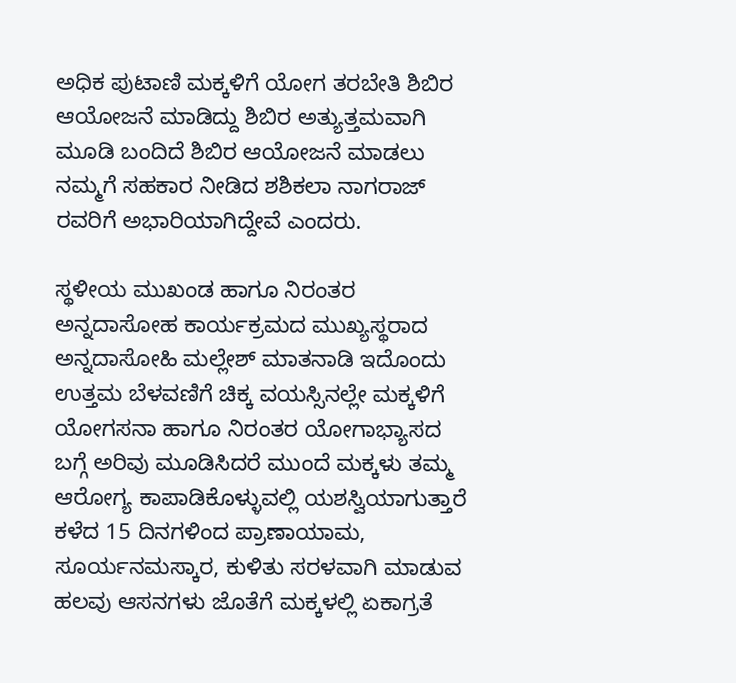ಅಧಿಕ ಪುಟಾಣಿ ಮಕ್ಕಳಿಗೆ ಯೋಗ ತರಬೇತಿ ಶಿಬಿರ ಆಯೋಜನೆ ಮಾಡಿದ್ದು ಶಿಬಿರ ಅತ್ಯುತ್ತಮವಾಗಿ ಮೂಡಿ ಬಂದಿದೆ ಶಿಬಿರ ಆಯೋಜನೆ ಮಾಡಲು ನಮ್ಮಗೆ ಸಹಕಾರ ನೀಡಿದ ಶಶಿಕಲಾ ನಾಗರಾಜ್ ರವರಿಗೆ ಅಭಾರಿಯಾಗಿದ್ದೇವೆ ಎಂದರು.

ಸ್ಥಳೀಯ ಮುಖಂಡ ಹಾಗೂ ನಿರಂತರ ಅನ್ನದಾಸೋಹ ಕಾರ್ಯಕ್ರಮದ ಮುಖ್ಯಸ್ಥರಾದ ಅನ್ನದಾಸೋಹಿ ಮಲ್ಲೇಶ್ ಮಾತನಾಡಿ ಇದೊಂದು ಉತ್ತಮ ಬೆಳವಣಿಗೆ ಚಿಕ್ಕ ವಯಸ್ಸಿನಲ್ಲೇ ಮಕ್ಕಳಿಗೆ ಯೋಗಸನಾ ಹಾಗೂ ನಿರಂತರ ಯೋಗಾಭ್ಯಾಸದ ಬಗ್ಗೆ ಅರಿವು ಮೂಡಿಸಿದರೆ ಮುಂದೆ ಮಕ್ಕಳು ತಮ್ಮ ಆರೋಗ್ಯ ಕಾಪಾಡಿಕೊಳ್ಳುವಲ್ಲಿ ಯಶಸ್ವಿಯಾಗುತ್ತಾರೆ ಕಳೆದ 15 ದಿನಗಳಿಂದ ಪ್ರಾಣಾಯಾಮ, ಸೂರ್ಯನಮಸ್ಕಾರ, ಕುಳಿತು ಸರಳವಾಗಿ ಮಾಡುವ ಹಲವು ಆಸನಗಳು ಜೊತೆಗೆ ಮಕ್ಕಳಲ್ಲಿ ಏಕಾಗ್ರತೆ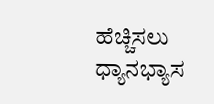ಹೆಚ್ಚಿಸಲು ಧ್ಯಾನಭ್ಯಾಸ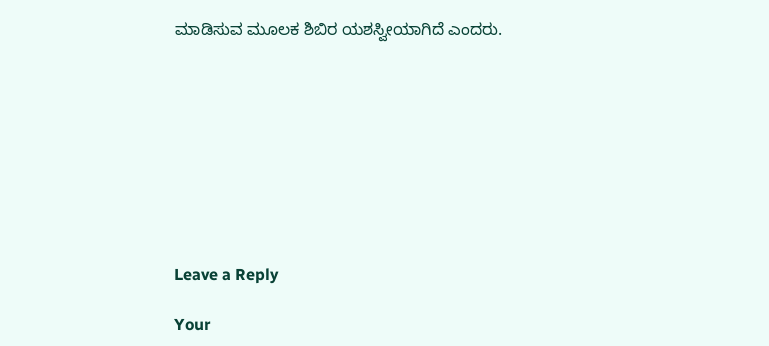ಮಾಡಿಸುವ ಮೂಲಕ ಶಿಬಿರ ಯಶಸ್ವೀಯಾಗಿದೆ ಎಂದರು.









Leave a Reply

Your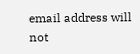email address will not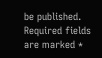be published. Required fields are marked *